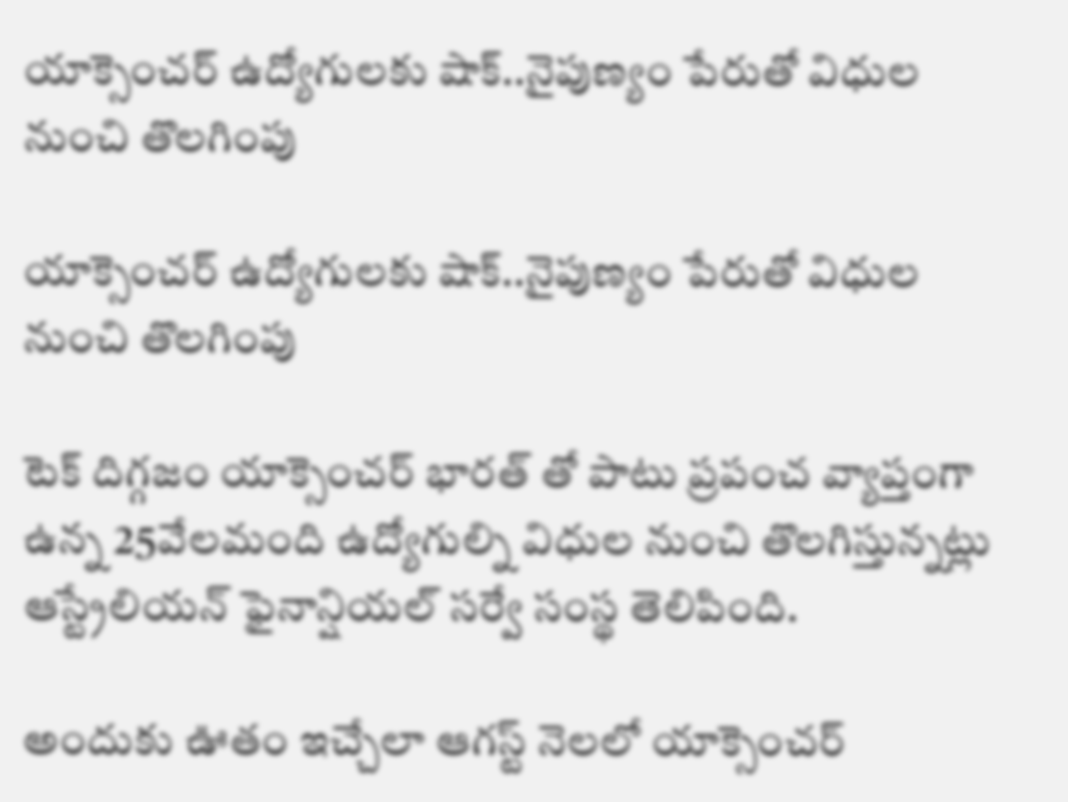యాక్సెంచర్ ఉద్యోగుల‌కు షాక్..నైపుణ్యం పేరుతో విధుల నుంచి తొల‌గింపు

యాక్సెంచర్ ఉద్యోగుల‌కు షాక్..నైపుణ్యం పేరుతో విధుల నుంచి తొల‌గింపు

టెక్ దిగ్గ‌జం యాక్సెంచర్ భార‌త్ తో పాటు ప్ర‌పంచ వ్యాప్తంగా ఉన్న 25వేల‌మంది ఉద్యోగుల్ని విధుల నుంచి తొల‌గిస్తున్నట్లు ఆస్ట్రేలియ‌న్ ఫైనాన్షియ‌ల్ స‌ర్వే సంస్థ తెలిపింది.

అందుకు ఊతం ఇచ్చేలా ఆగ‌స్ట్ నెల‌లో యాక్సెంచ‌ర్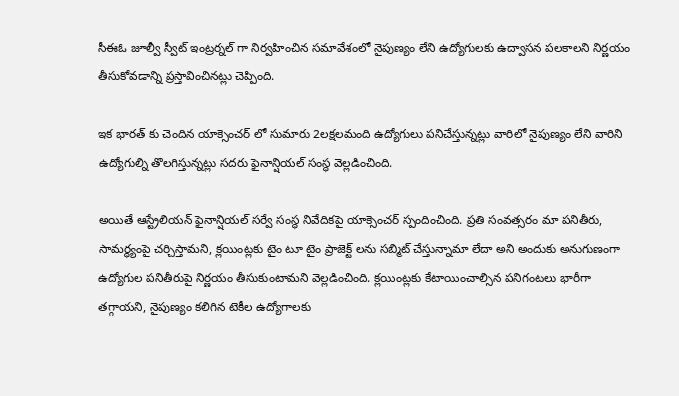సీఈఓ జూల్వీ స్వీట్ ఇంట్ర‌ర్న‌ల్ గా నిర్వ‌హించిన స‌మావేశంలో నైపుణ్యం లేని ఉద్యోగులకు ఉద్వాసన పలకాలని నిర్ణ‌యం తీసుకోవ‌డాన్ని ప్ర‌స్తావించిన‌ట్లు చెప్పింది.

ఇక భార‌త్ కు చెందిన యాక్సెంచ‌ర్ లో సుమారు 2ల‌క్ష‌ల‌మంది ఉద్యోగులు ప‌నిచేస్తున్న‌ట్లు వారిలో నైపుణ్యం లేని వారిని ఉద్యోగుల్ని తొల‌గిస్తున్న‌ట్లు స‌ద‌రు ఫైనాన్షియ‌ల్ సంస్థ వెల్ల‌డించింది.

అయితే ఆస్ట్రేలియన్ ఫైనాన్షియ‌ల్ స‌ర్వే సంస్థ నివేదిక‌పై యాక్సెంచ‌ర్ స్పందించింది. ప్రతి సంవత్సరం మా ప‌నితీరు, సామర్థ్యంపై చ‌ర్చిస్తామ‌ని, క్ల‌యింట్ల‌కు టైం టూ టైం ప్రాజెక్ట్ ల‌ను సబ్మిట్ చేస్తున్నామా లేదా అని అందుకు అనుగుణంగా ఉద్యోగుల ప‌నితీరుపై నిర్ణ‌యం తీసుకుంటామ‌ని వెల్ల‌డించింది. క్లయింట్లకు కేటాయించాల్సిన పనిగంటలు భారీగా తగ్గాయని, నైపుణ్యం కలిగిన టెకీల ఉద్యోగాలకు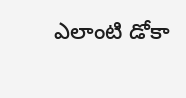ఎలాంటి డోకా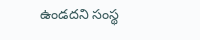ఉండదని సంస్థ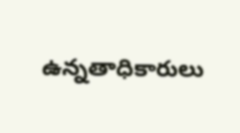ఉన్నతాధికారులు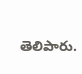తెలిపారు.